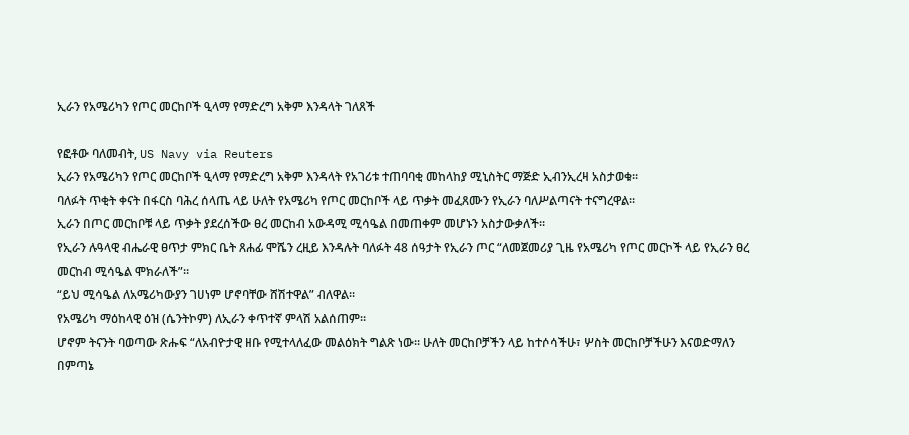ኢራን የአሜሪካን የጦር መርከቦች ዒላማ የማድረግ አቅም እንዳላት ገለጸች

የፎቶው ባለመብት, US Navy via Reuters
ኢራን የአሜሪካን የጦር መርከቦች ዒላማ የማድረግ አቅም እንዳላት የአገሪቱ ተጠባባቂ መከላከያ ሚኒስትር ማጅድ ኢብንኢረዛ አስታወቁ።
ባለፉት ጥቂት ቀናት በፋርስ ባሕረ ሰላጤ ላይ ሁለት የአሜሪካ የጦር መርከቦች ላይ ጥቃት መፈጸሙን የኢራን ባለሥልጣናት ተናግረዋል።
ኢራን በጦር መርከቦቹ ላይ ጥቃት ያደረሰችው ፀረ መርከብ አውዳሚ ሚሳዔል በመጠቀም መሆኑን አስታውቃለች።
የኢራን ሉዓላዊ ብሔራዊ ፀጥታ ምክር ቤት ጸሐፊ ሞሼን ረዚይ እንዳሉት ባለፉት 48 ሰዓታት የኢራን ጦር “ለመጀመሪያ ጊዜ የአሜሪካ የጦር መርኮች ላይ የኢራን ፀረ መርከብ ሚሳዔል ሞክራለች”።
“ይህ ሚሳዔል ለአሜሪካውያን ገሀነም ሆኖባቸው ሸሽተዋል” ብለዋል።
የአሜሪካ ማዕከላዊ ዕዝ (ሴንትኮም) ለኢራን ቀጥተኛ ምላሽ አልሰጠም።
ሆኖም ትናንት ባወጣው ጽሑፍ “ለአብዮታዊ ዘቡ የሚተላለፈው መልዕክት ግልጽ ነው። ሁለት መርከቦቻችን ላይ ከተሶሳችሁ፣ ሦስት መርከቦቻችሁን እናወድማለን በምጣኔ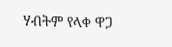ሃብትም የላቀ ዋጋ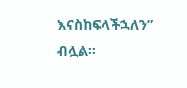እናስከፍላችኋለን” ብሏል።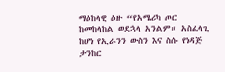ማዕከላዊ ዕዙ “የአሜሪካ ጦር ከመከላከል ወደኋላ አንልም። አስፈላጊ ከሆነ የኢራንን ውስን እና ስሱ የነዳጅ ታንከር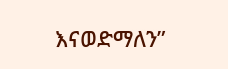እናወድማለን”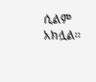ሲልም አክሏል።